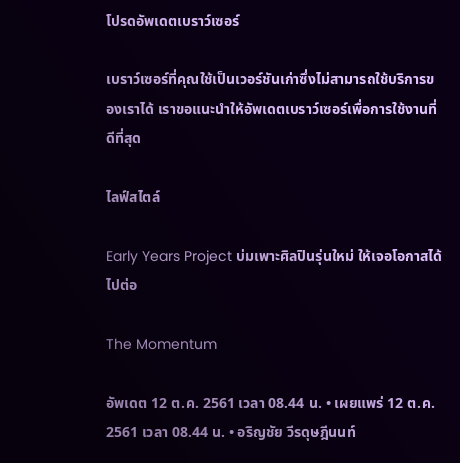โปรดอัพเดตเบราว์เซอร์

เบราว์เซอร์ที่คุณใช้เป็นเวอร์ชันเก่าซึ่งไม่สามารถใช้บริการของเราได้ เราขอแนะนำให้อัพเดตเบราว์เซอร์เพื่อการใช้งานที่ดีที่สุด

ไลฟ์สไตล์

Early Years Project บ่มเพาะศิลปินรุ่นใหม่ ให้เจอโอกาสได้ไปต่อ

The Momentum

อัพเดต 12 ต.ค. 2561 เวลา 08.44 น. • เผยแพร่ 12 ต.ค. 2561 เวลา 08.44 น. • อริญชัย วีรดุษฎีนนท์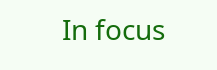In focus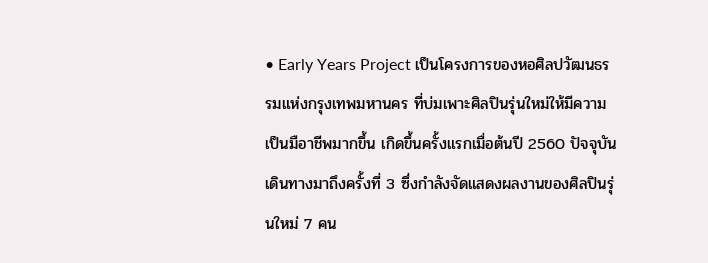• Early Years Project เป็นโครงการของหอศิลปวัฒนธรรมแห่งกรุงเทพมหานคร ที่บ่มเพาะศิลปินรุ่นใหม่ให้มีความเป็นมือาชีพมากขึ้น เกิดขึ้นครั้งแรกเมื่อต้นปี 2560 ปัจจุบันเดินทางมาถึงครั้งที่ 3 ซึ่งกำลังจัดแสดงผลงานของศิลปินรุ่นใหม่ 7 คน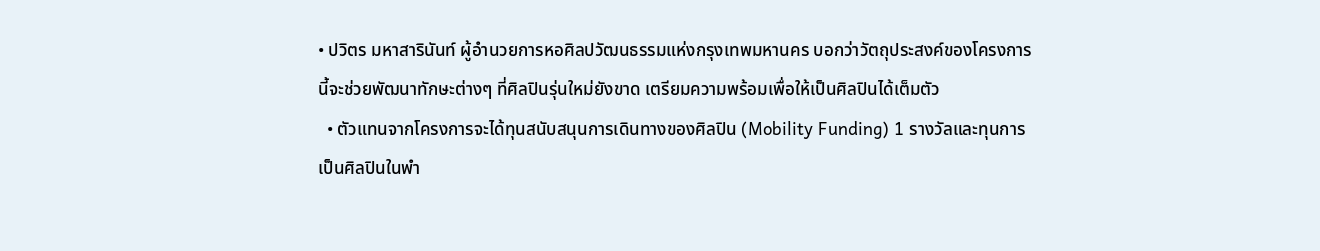• ปวิตร มหาสารินันท์ ผู้อำนวยการหอศิลปวัฒนธรรมแห่งกรุงเทพมหานคร บอกว่าวัตถุประสงค์ของโครงการนี้จะช่วยพัฒนาทักษะต่างๆ ที่ศิลปินรุ่นใหม่ยังขาด เตรียมความพร้อมเพื่อให้เป็นศิลปินได้เต็มตัว
  • ตัวแทนจากโครงการจะได้ทุนสนับสนุนการเดินทางของศิลปิน (Mobility Funding) 1 รางวัลและทุนการเป็นศิลปินในพำ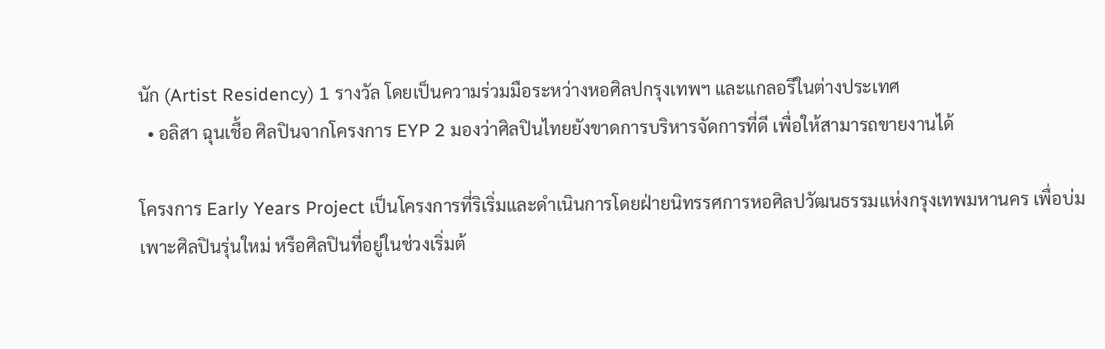นัก (Artist Residency) 1 รางวัล โดยเป็นความร่วมมือระหว่างหอศิลปกรุงเทพฯ และแกลอรีในต่างประเทศ
  • อลิสา ฉุนเชื้อ ศิลปินจากโครงการ EYP 2 มองว่าศิลปินไทยยังขาดการบริหารจัดการที่ดี เพื่อให้สามารถขายงานได้

โครงการ Early Years Project เป็นโครงการที่ริเริ่มและดำเนินการโดยฝ่ายนิทรรศการหอศิลปวัฒนธรรมแห่งกรุงเทพมหานคร เพื่อบ่มเพาะศิลปินรุ่นใหม่ หรือศิลปินที่อยู่ในช่วงเริ่มต้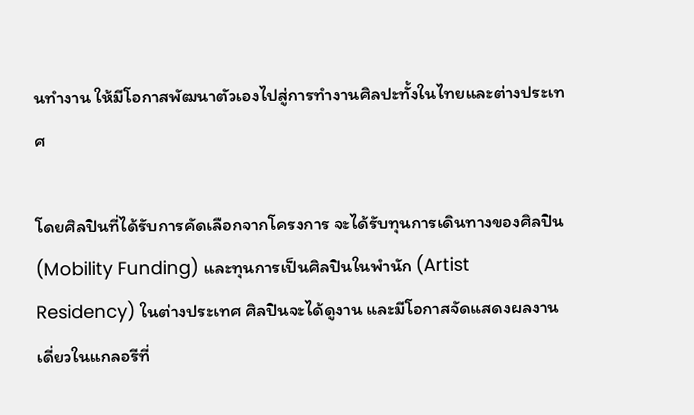นทำงาน ให้มีโอกาสพัฒนาตัวเองไปสู่การทำงานศิลปะทั้งในไทยและต่างประเทศ

โดยศิลปินที่ได้รับการคัดเลือกจากโครงการ จะได้รับทุนการเดินทางของศิลปิน (Mobility Funding) และทุนการเป็นศิลปินในพำนัก (Artist Residency) ในต่างประเทศ ศิลปินจะได้ดูงาน และมีโอกาสจัดแสดงผลงานเดี่ยวในแกลอรีที่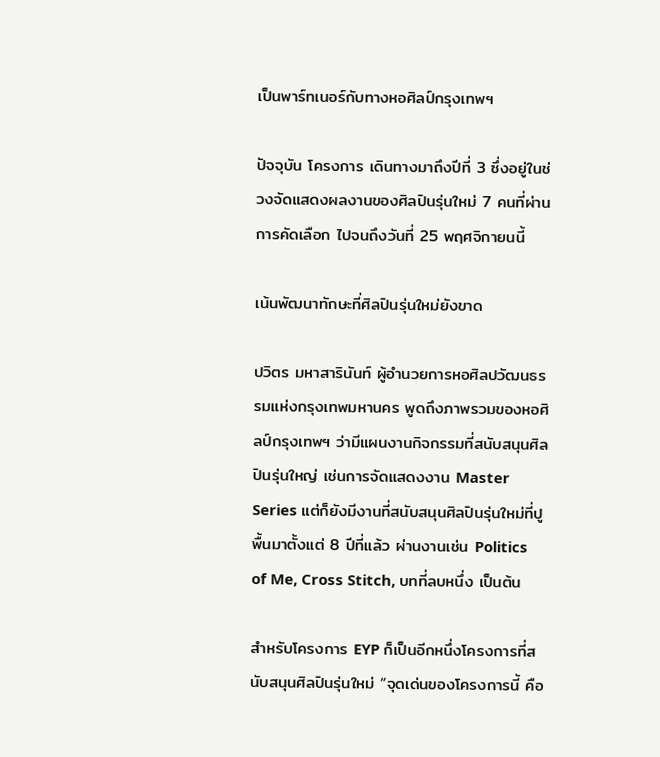เป็นพาร์ทเนอร์กับทางหอศิลป์กรุงเทพฯ

ปัจจุบัน โครงการ เดินทางมาถึงปีที่ 3 ซึ่งอยู่ในช่วงจัดแสดงผลงานของศิลปินรุ่นใหม่ 7 คนที่ผ่านการคัดเลือก ไปจนถึงวันที่ 25 พฤศจิกายนนี้

เน้นพัฒนาทักษะที่ศิลปินรุ่นใหม่ยังขาด

ปวิตร มหาสารินันท์ ผู้อำนวยการหอศิลปวัฒนธรรมแห่งกรุงเทพมหานคร พูดถึงภาพรวมของหอศิลป์กรุงเทพฯ ว่ามีแผนงานกิจกรรมที่สนับสนุนศิลปินรุ่นใหญ่ เช่นการจัดแสดงงาน Master Series แต่ก็ยังมีงานที่สนับสนุนศิลปินรุ่นใหม่ที่ปูพื้นมาตั้งแต่ 8 ปีที่แล้ว ผ่านงานเช่น Politics of Me, Cross Stitch, บทที่ลบหนึ่ง เป็นต้น

สำหรับโครงการ EYP ก็เป็นอีกหนึ่งโครงการที่สนับสนุนศิลปินรุ่นใหม่ “จุดเด่นของโครงการนี้ คือ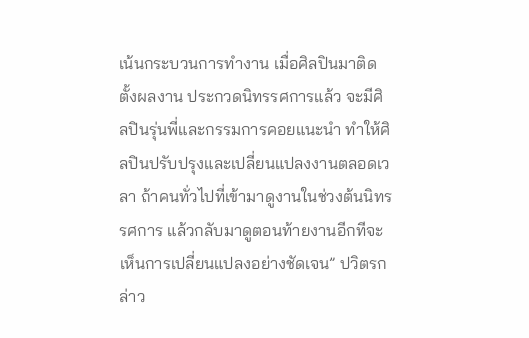เน้นกระบวนการทำงาน เมื่อศิลปินมาติดตั้งผลงาน ประกวดนิทรรศการแล้ว จะมีศิลปินรุ่นพี่และกรรมการคอยแนะนำ ทำให้ศิลปินปรับปรุงและเปลี่ยนแปลงงานตลอดเวลา ถ้าคนทั่วไปที่เข้ามาดูงานในช่วงต้นนิทรรศการ แล้วกลับมาดูตอนท้ายงานอีกทีจะเห็นการเปลี่ยนแปลงอย่างชัดเจน” ปวิตรกล่าว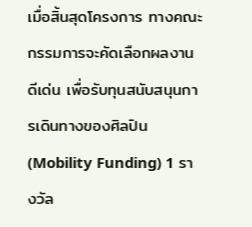เมื่อสิ้นสุดโครงการ ทางคณะกรรมการจะคัดเลือกผลงานดีเด่น เพื่อรับทุนสนับสนุนการเดินทางของศิลปิน (Mobility Funding) 1 รางวัล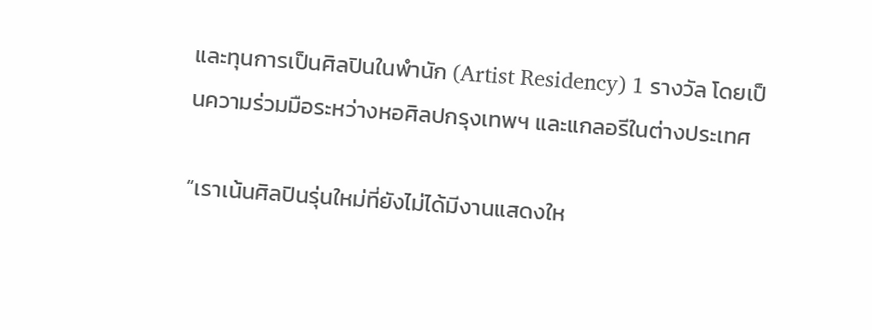และทุนการเป็นศิลปินในพำนัก (Artist Residency) 1 รางวัล โดยเป็นความร่วมมือระหว่างหอศิลปกรุงเทพฯ และแกลอรีในต่างประเทศ

“เราเน้นศิลปินรุ่นใหม่ที่ยังไม่ได้มีงานแสดงให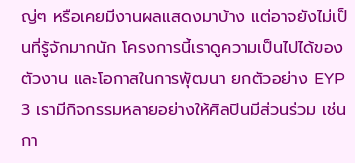ญ่ๆ หรือเคยมีงานผลแสดงมาบ้าง แต่อาจยังไม่เป็นที่รู้จักมากนัก โครงการนี้เราดูความเป็นไปได้ของตัวงาน และโอกาสในการพุัฒนา ยกตัวอย่าง EYP 3 เรามีกิจกรรมหลายอย่างให้ศิลปินมีส่วนร่วม เช่น กา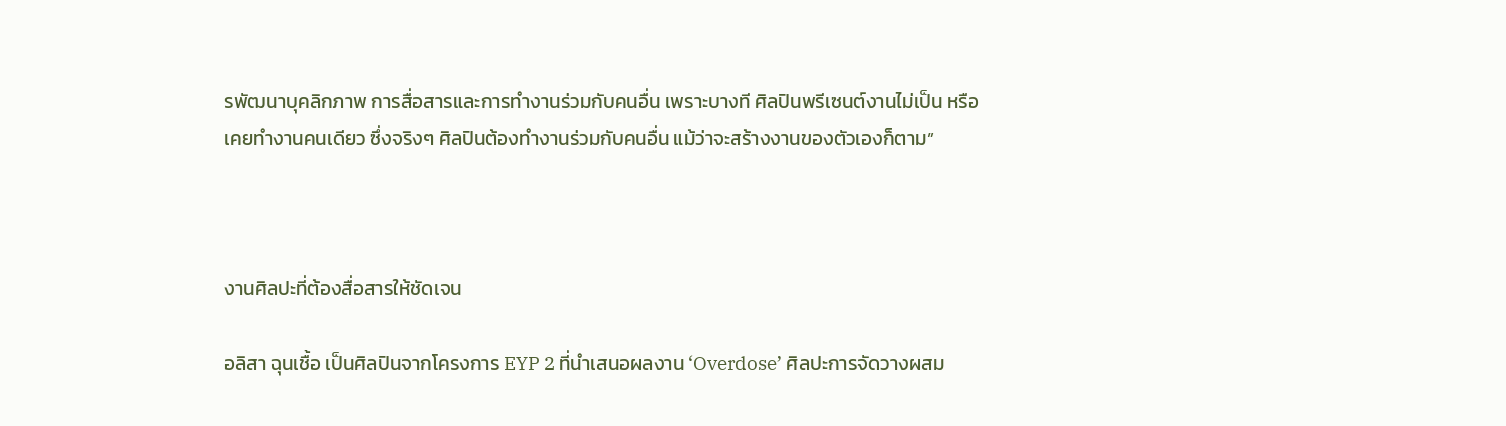รพัฒนาบุคลิกภาพ การสื่อสารและการทำงานร่วมกับคนอื่น เพราะบางที ศิลปินพรีเซนต์งานไม่เป็น หรือเคยทำงานคนเดียว ซึ่งจริงๆ ศิลปินต้องทำงานร่วมกับคนอื่น แม้ว่าจะสร้างงานของตัวเองก็ตาม”



งานศิลปะที่ต้องสื่อสารให้ชัดเจน

อลิสา ฉุนเชื้อ เป็นศิลปินจากโครงการ EYP 2 ที่นำเสนอผลงาน ‘Overdose’ ศิลปะการจัดวางผสม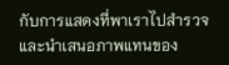กับการแสดงที่พาเราไปสำรวจและนำเสนอภาพแทนของ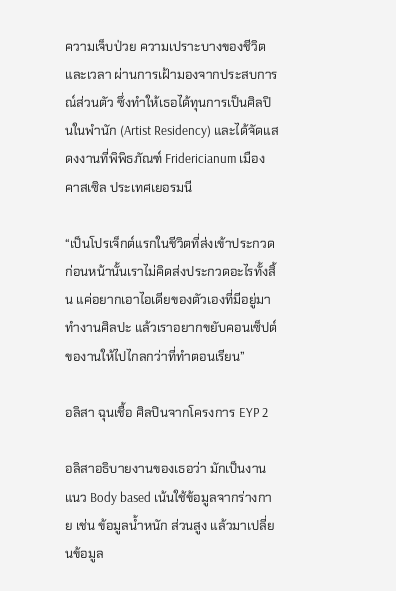ความเจ็บป่วย ความเปราะบางของชีวิตและเวลา ผ่านการเฝ้ามองจากประสบการณ์ส่วนตัว ซึ่งทำให้เธอได้ทุนการเป็นศิลปินในพำนัก (Artist Residency) และได้จัดแสดงงานที่พิพิธภัณฑ์ Fridericianum เมืองคาสเซิล ประเทศเยอรมนี

“เป็นโปรเจ็กต์แรกในชีวิตที่ส่งเข้าประกวด ก่อนหน้านั้นเราไม่คิดส่งประกวดอะไรทั้งสิ้น แค่อยากเอาไอเดียของตัวเองที่มีอยู่มาทำงานศิลปะ แล้วเราอยากขยับคอนเซ็ปต์ของานให้ไปไกลกว่าที่ทำตอนเรียน”

อลิสา ฉุนเชื้อ ศิลปินจากโครงการ EYP 2

อลิสาอธิบายงานของเธอว่า มักเป็นงานแนว Body based เน้นใช้ข้อมูลจากร่างกาย เช่น ข้อมูลน้ำหนัก ส่วนสูง แล้วมาเปลี่ยนข้อมูล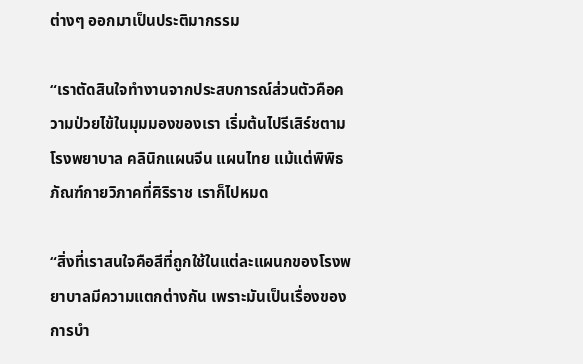ต่างๆ ออกมาเป็นประติมากรรม

“เราตัดสินใจทำงานจากประสบการณ์ส่วนตัวคือความป่วยไข้ในมุมมองของเรา เริ่มต้นไปรีเสิร์ชตามโรงพยาบาล คลินิกแผนจีน แผนไทย แม้แต่พิพิธภัณฑ์กายวิภาคที่ศิริราช เราก็ไปหมด

“สิ่งที่เราสนใจคือสีที่ถูกใช้ในแต่ละแผนกของโรงพยาบาลมีความแตกต่างกัน เพราะมันเป็นเรื่องของการบำ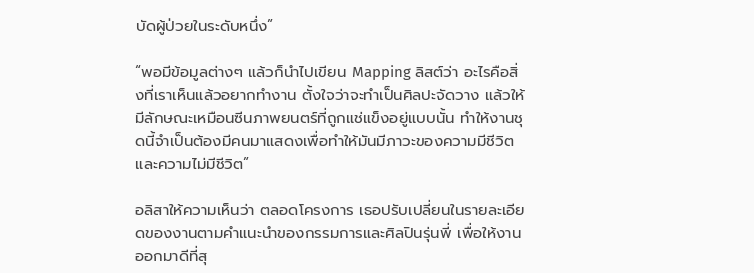บัดผู้ป่วยในระดับหนึ่ง”

“พอมีข้อมูลต่างๆ แล้วก็นำไปเขียน Mapping ลิสต์ว่า อะไรคือสิ่งที่เราเห็นแล้วอยากทำงาน ตั้งใจว่าจะทำเป็นศิลปะจัดวาง แล้วให้มีลักษณะเหมือนซีนภาพยนตร์ที่ถูกแช่แข็งอยู่แบบนั้น ทำให้งานชุดนี้จำเป็นต้องมีคนมาแสดงเพื่อทำให้มันมีภาวะของความมีชีวิตและความไม่มีชีวิต”

อลิสาให้ความเห็นว่า ตลอดโครงการ เธอปรับเปลี่ยนในรายละเอียดของงานตามคำแนะนำของกรรมการและศิลปินรุ่นพี่ เพื่อให้งานออกมาดีที่สุ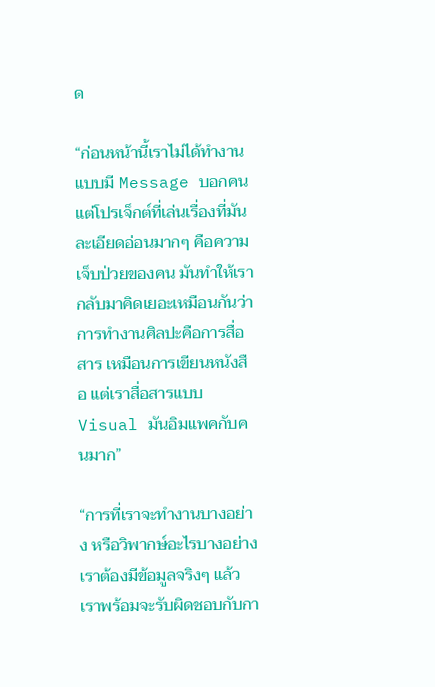ด

“ก่อนหน้านี้เราไม่ได้ทำงานแบบมี Message บอกคน แต่โปรเจ็กต์ที่เล่นเรื่องที่มันละเอียดอ่อนมากๆ คือความเจ็บป่วยของคน มันทำให้เรากลับมาคิดเยอะเหมือนกันว่า การทำงานศิลปะคือการสื่อสาร เหมือนการเขียนหนังสือ แต่เราสื่อสารแบบ Visual มันอิมแพคกับคนมาก”

“การที่เราจะทำงานบางอย่าง หรือวิพากษ์อะไรบางอย่าง เราต้องมีข้อมูลจริงๆ แล้วเราพร้อมจะรับผิดชอบกับกา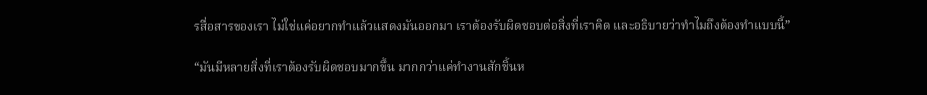รสื่อสารของเรา ไม่ใช่แค่อยากทำแล้วแสดงมันออกมา เราต้องรับผิดชอบต่อสิ่งที่เราคิด และอธิบายว่าทำไมถึงต้องทำแบบนี้”

“มันมีหลายสิ่งที่เราต้องรับผิดชอบมากขึ้น มากกว่าแค่ทำงานสักชิ้นห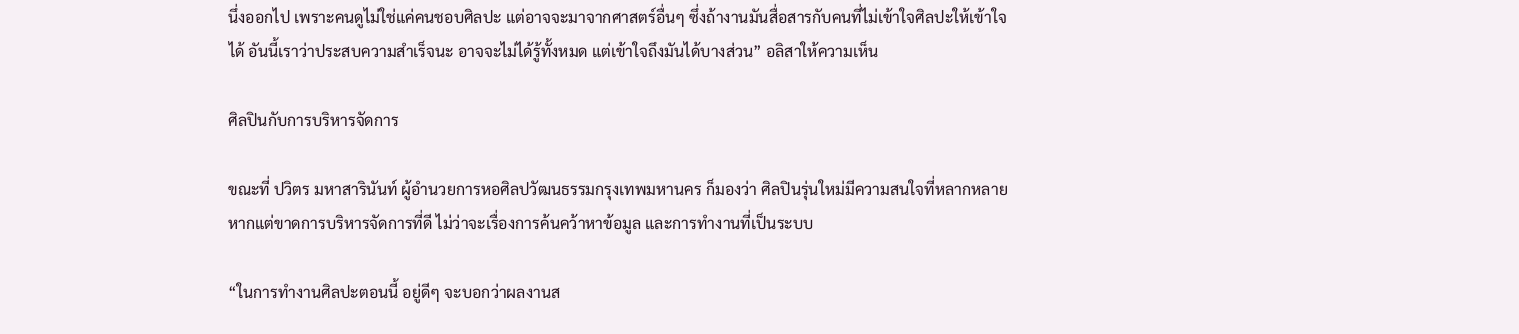นึ่งออกไป เพราะคนดูไม่ใช่แค่คนชอบศิลปะ แต่อาจจะมาจากศาสตร์อื่นๆ ซึ่งถ้างานมันสื่อสารกับคนที่ไม่เข้าใจศิลปะให้เข้าใจได้ อันนี้เราว่าประสบความสำเร็จนะ อาจจะไม่ได้รู้ทั้งหมด แต่เข้าใจถึงมันได้บางส่วน” อลิสาให้ความเห็น

ศิลปินกับการบริหารจัดการ

ขณะที่ ปวิตร มหาสารินันท์ ผู้อำนวยการหอศิลปวัฒนธรรมกรุงเทพมหานคร ก็มองว่า ศิลปินรุ่นใหม่มีความสนใจที่หลากหลาย หากแต่ขาดการบริหารจัดการที่ดี ไม่ว่าจะเรื่องการค้นคว้าหาข้อมูล และการทำงานที่เป็นระบบ

“ในการทำงานศิลปะตอนนี้ อยู่ดีๆ จะบอกว่าผลงานส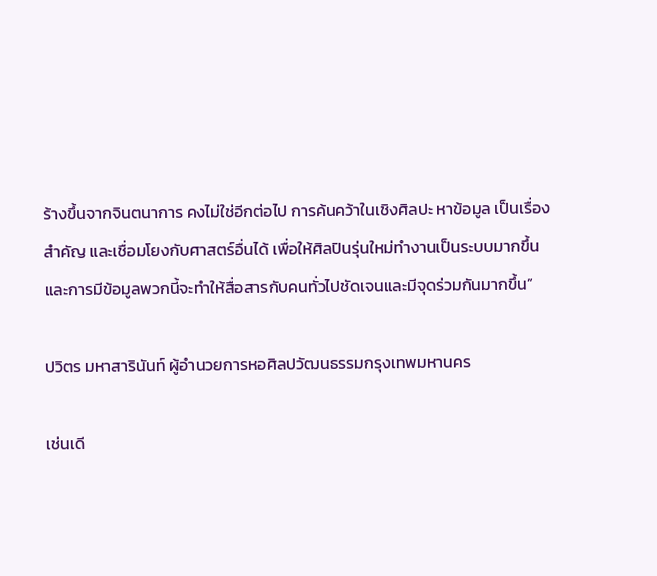ร้างขึ้นจากจินตนาการ คงไม่ใช่อีกต่อไป การค้นคว้าในเชิงศิลปะ หาข้อมูล เป็นเรื่องสำคัญ และเชื่อมโยงกับศาสตร์อื่นได้ เพื่อให้ศิลปินรุ่นใหม่ทำงานเป็นระบบมากขึ้น และการมีข้อมูลพวกนี้จะทำให้สื่อสารกับคนทั่วไปชัดเจนและมีจุดร่วมกันมากขึ้น”

ปวิตร มหาสารินันท์ ผู้อำนวยการหอศิลปวัฒนธรรมกรุงเทพมหานคร

เช่นเดี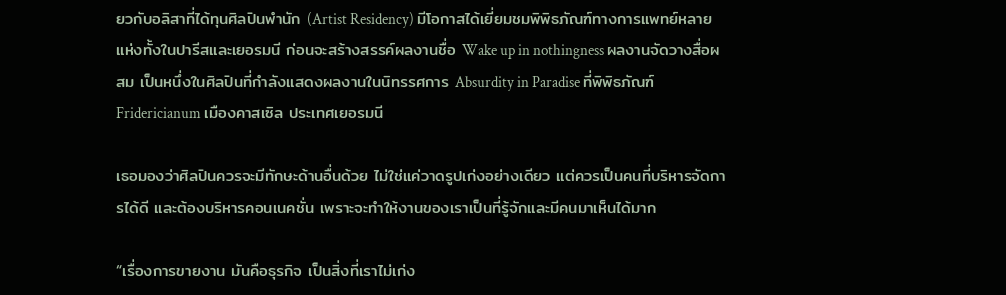ยวกับอลิสาที่ได้ทุนศิลปินพำนัก (Artist Residency) มีโอกาสได้เยี่ยมชมพิพิธภัณฑ์ทางการแพทย์หลายแห่งทั้งในปารีสและเยอรมนี ก่อนจะสร้างสรรค์ผลงานชื่อ Wake up in nothingness ผลงานจัดวางสื่อผสม เป็นหนึ่งในศิลปินที่กำลังแสดงผลงานในนิทรรศการ Absurdity in Paradise ที่พิพิธภัณฑ์ Fridericianum เมืองคาสเซิล ประเทศเยอรมนี

เธอมองว่าศิลปินควรจะมีทักษะด้านอื่นด้วย ไม่ใช่แค่วาดรูปเก่งอย่างเดียว แต่ควรเป็นคนที่บริหารจัดการได้ดี และต้องบริหารคอนเนคชั่น เพราะจะทำให้งานของเราเป็นที่รู้จักและมีคนมาเห็นได้มาก

“เรื่องการขายงาน มันคือธุรกิจ เป็นสิ่งที่เราไม่เก่ง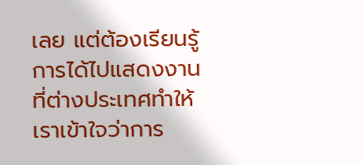เลย แต่ต้องเรียนรู้ การได้ไปแสดงงานที่ต่างประเทศทำให้เราเข้าใจว่าการ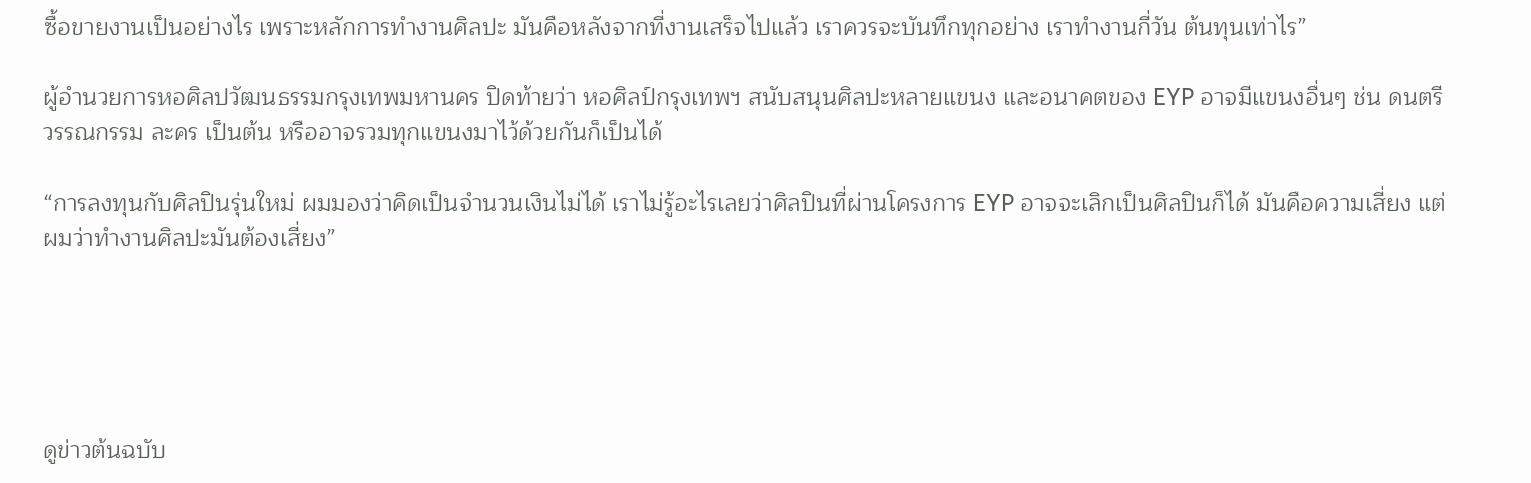ซื้อขายงานเป็นอย่างไร เพราะหลักการทำงานศิลปะ มันคือหลังจากที่งานเสร็จไปแล้ว เราควรจะบันทึกทุกอย่าง เราทำงานกี่วัน ต้นทุนเท่าไร”

ผู้อำนวยการหอศิลปวัฒนธรรมกรุงเทพมหานคร ปิดท้ายว่า หอศิลป์กรุงเทพฯ สนับสนุนศิลปะหลายแขนง และอนาคตของ EYP อาจมีแขนงอื่นๆ ช่น ดนตรี วรรณกรรม ละคร เป็นต้น หรืออาจรวมทุกแขนงมาไว้ด้วยกันก็เป็นได้

“การลงทุนกับศิลปินรุ่นใหม่ ผมมองว่าคิดเป็นจำนวนเงินไม่ได้ เราไม่รู้อะไรเลยว่าศิลปินที่ผ่านโครงการ EYP อาจจะเลิกเป็นศิลปินก็ได้ มันคือความเสี่ยง แต่ผมว่าทำงานศิลปะมันต้องเสี่ยง”





ดูข่าวต้นฉบับ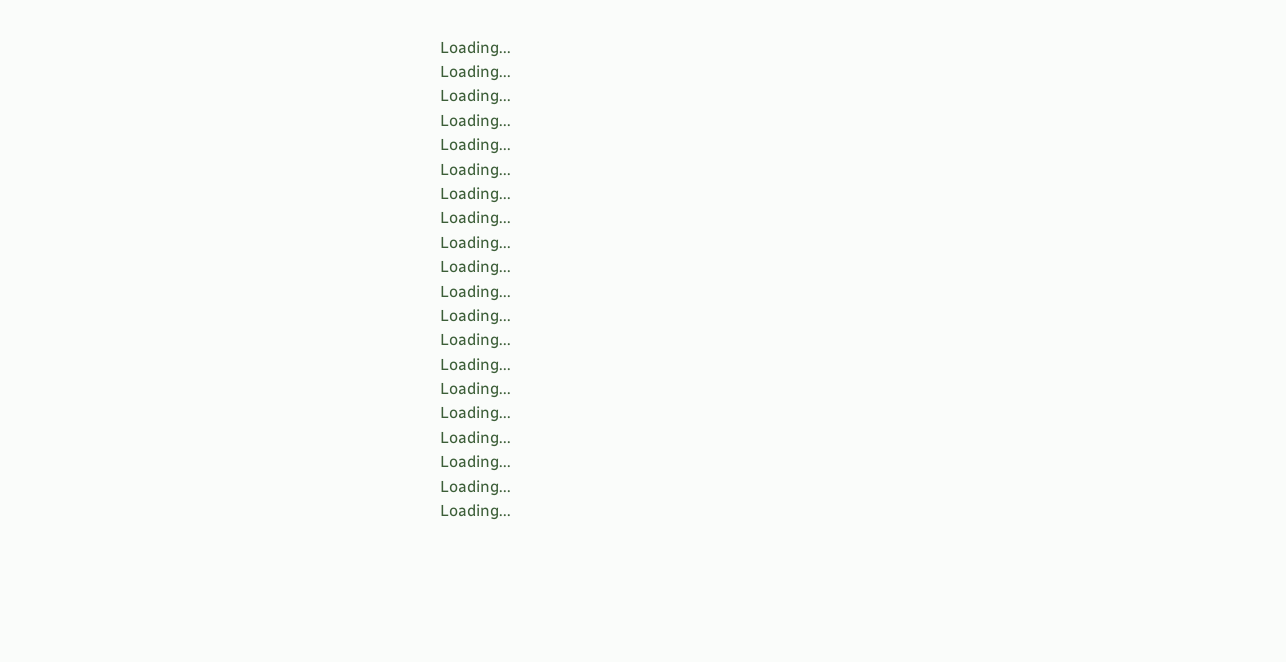Loading...
Loading...
Loading...
Loading...
Loading...
Loading...
Loading...
Loading...
Loading...
Loading...
Loading...
Loading...
Loading...
Loading...
Loading...
Loading...
Loading...
Loading...
Loading...
Loading...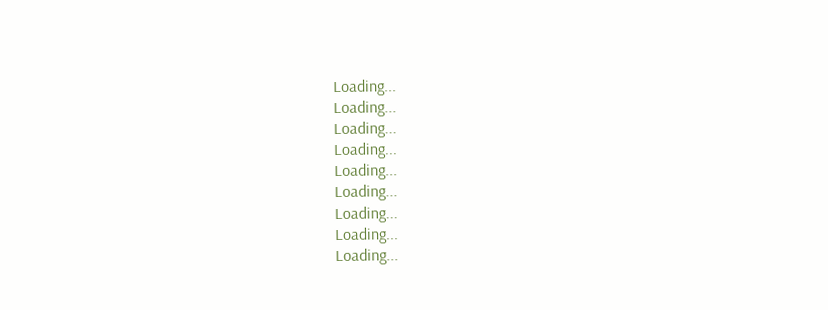Loading...
Loading...
Loading...
Loading...
Loading...
Loading...
Loading...
Loading...
Loading...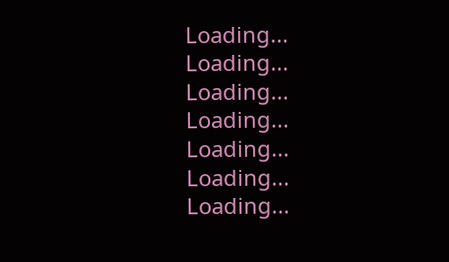Loading...
Loading...
Loading...
Loading...
Loading...
Loading...
Loading...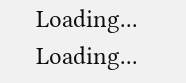Loading...
Loading...